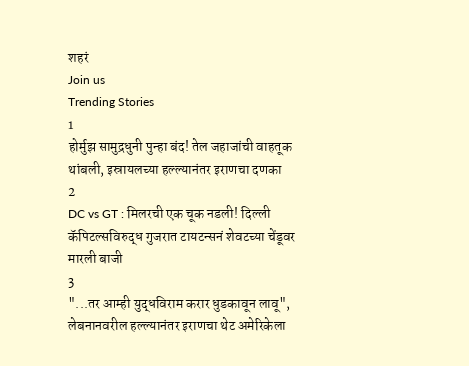शहरं
Join us
Trending Stories
1
होर्मुझ सामुद्रधुनी पुन्हा बंद! तेल जहाजांची वाहतूक थांबली, इस्रायलच्या हल्ल्यानंतर इराणचा दणका
2
DC vs GT : मिलरची एक चूक नडली! दिल्ली कॅपिटल्सविरुद्ध गुजरात टायटन्सनं शेवटच्या चेंडूवर मारली बाजी
3
"...तर आम्ही युद्धविराम करार धुडकावून लावू", लेबनानवरील हल्ल्यानंतर इराणचा थेट अमेरिकेला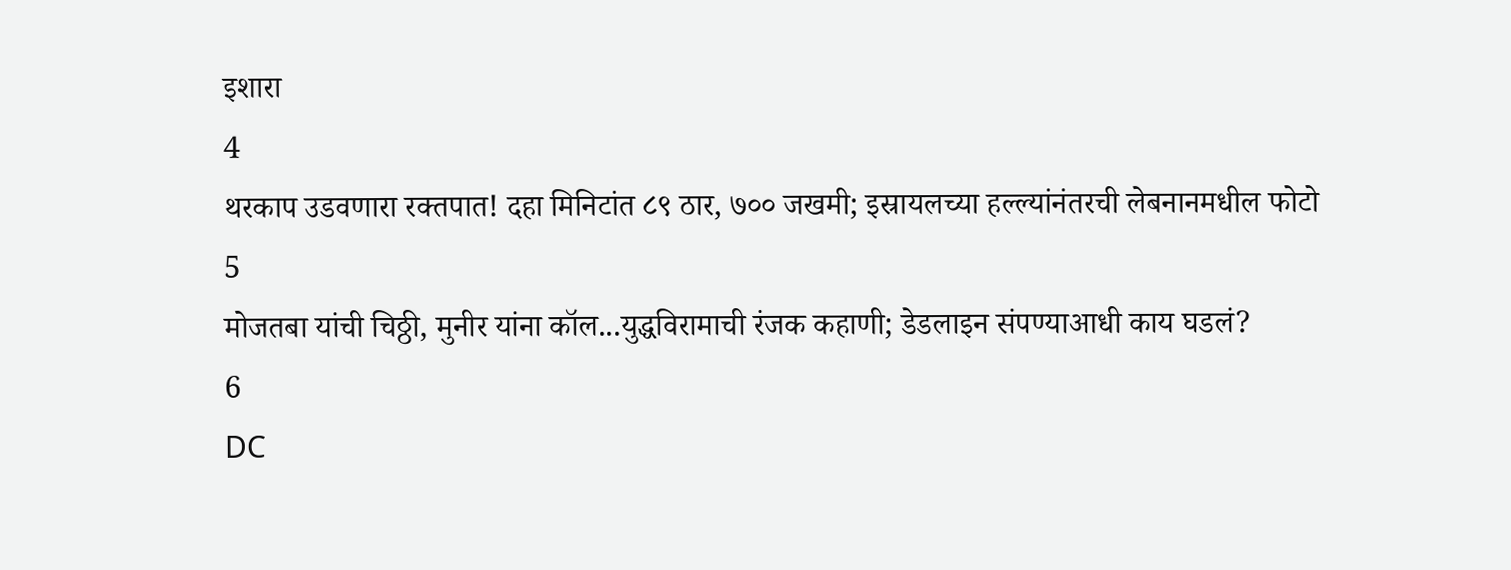इशारा
4
थरकाप उडवणारा रक्तपात! दहा मिनिटांत ८९ ठार, ७०० जखमी; इस्रायलच्या हल्ल्यांनंतरची लेबनानमधील फोटो
5
मोजतबा यांची चिठ्ठी, मुनीर यांना कॉल...युद्धविरामाची रंजक कहाणी; डेडलाइन संपण्याआधी काय घडलं?
6
DC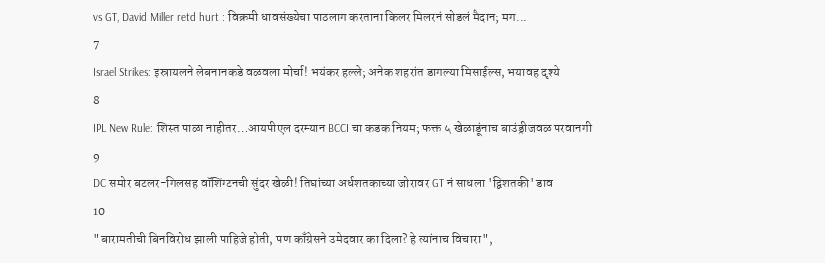vs GT, David Miller retd hurt : विक्रमी धावसंख्येचा पाठलाग करताना किलर मिलरनं सोडलं मैदान; मग...
7
Israel Strikes: इस्रायलने लेबनानकडे वळवला मोर्चा! भयंकर हल्ले; अनेक शहरांत डागल्या मिसाईल्स, भयावह दृश्ये
8
IPL New Rule: शिस्त पाळा नाहीतर…आयपीएल दरम्यान BCCI चा कडक नियम; फक्त ५ खेळाडूंनाच बाउंड्रीजवळ परवानगी
9
DC समोर बटलर-गिलसह वॉशिंग्टनची सुंदर खेळी! तिघांच्या अर्धशतकाच्या जोरावर GT नं साधला 'द्विशतकी' डाव
10
"बारामतीची बिनविरोध झाली पाहिजे होती, पण काँग्रेसने उमेदवार का दिला? हे त्यांनाच विचारा",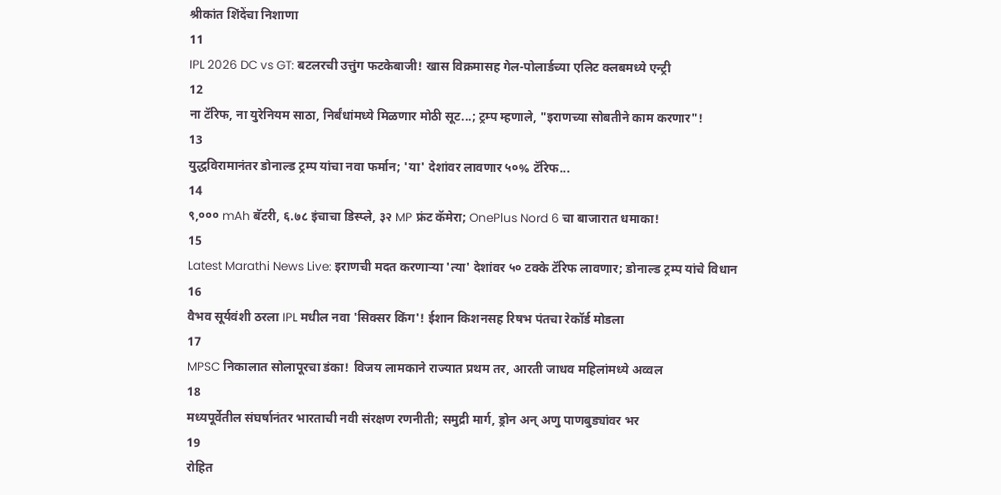श्रीकांत शिंदेंचा निशाणा
11
IPL 2026 DC vs GT: बटलरची उत्तुंग फटकेबाजी! खास विक्रमासह गेल-पोलार्डच्या एलिट क्लबमध्ये एन्ट्री
12
ना टॅरिफ, ना युरेनियम साठा, निर्बंधांमध्ये मिळणार मोठी सूट...; ट्रम्प म्हणाले, "इराणच्या सोबतीने काम करणार"!
13
युद्धविरामानंतर डोनाल्ड ट्रम्प यांचा नवा फर्मान; 'या' देशांवर लावणार ५०% टॅरिफ...
14
९,००० mAh बॅटरी, ६.७८ इंचाचा डिस्प्ले, ३२ MP फ्रंट कॅमेरा; OnePlus Nord 6 चा बाजारात धमाका!
15
Latest Marathi News Live: इराणची मदत करणाऱ्या 'त्या' देशांवर ५० टक्के टॅरिफ लावणार; डोनाल्ड ट्रम्प यांचे विधान
16
वैभव सूर्यवंशी ठरला IPL मधील नवा 'सिक्सर किंग'! ईशान किशनसह रिषभ पंतचा रेकॉर्ड मोडला
17
MPSC निकालात सोलापूरचा डंका! विजय लामकाने राज्यात प्रथम तर, आरती जाधव महिलांमध्ये अव्वल
18
मध्यपूर्वेतील संघर्षानंतर भारताची नवी संरक्षण रणनीती; समुद्री मार्ग, ड्रोन अन् अणु पाणबुड्यांवर भर
19
रोहित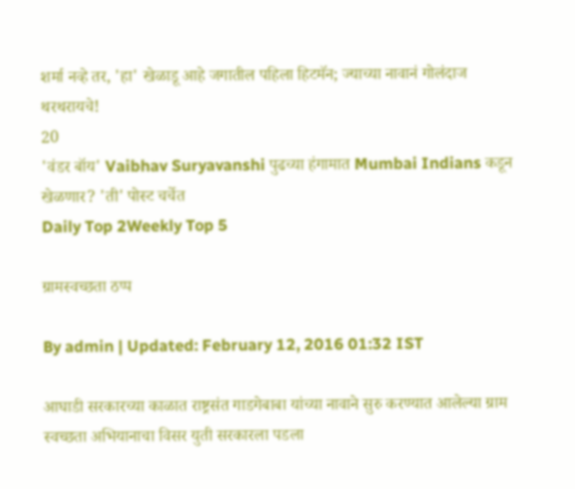शर्मा नव्हे तर, 'हा' खेळाडू आहे जगातील पहिला हिटमॅन; ज्याच्या नावानं गोलंदाज थरथरायचे!
20
'वंडर बॉय' Vaibhav Suryavanshi पुढच्या हंगामात Mumbai Indians कडून खेळणार? 'ती' पोस्ट चर्चेत
Daily Top 2Weekly Top 5

ग्रामस्वच्छता ठप्प

By admin | Updated: February 12, 2016 01:32 IST

आघाडी सरकारच्या काळात राष्ट्रसंत गाडगेबाबा यांच्या नावाने सुरु करण्यात आलेल्या ग्राम स्वच्छता अभियानाचा विसर युती सरकारला पडला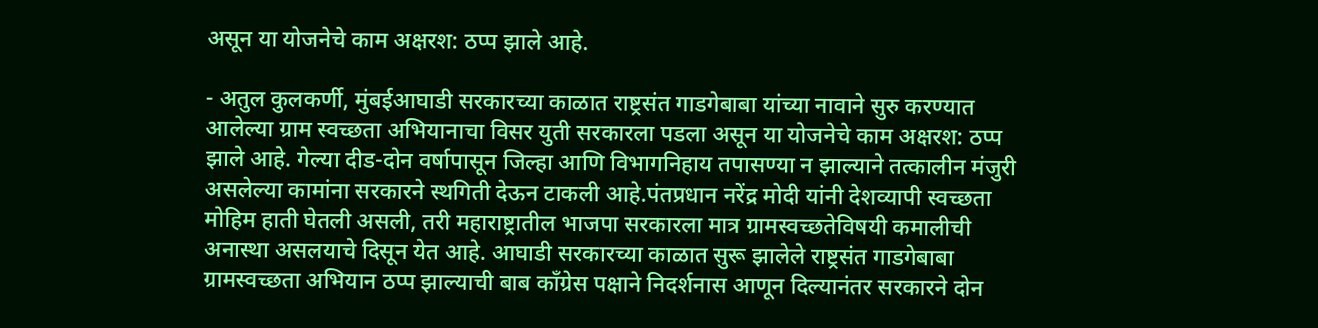असून या योजनेचे काम अक्षरश: ठप्प झाले आहे.

- अतुल कुलकर्णी, मुंबईआघाडी सरकारच्या काळात राष्ट्रसंत गाडगेबाबा यांच्या नावाने सुरु करण्यात आलेल्या ग्राम स्वच्छता अभियानाचा विसर युती सरकारला पडला असून या योजनेचे काम अक्षरश: ठप्प झाले आहे. गेल्या दीड-दोन वर्षापासून जिल्हा आणि विभागनिहाय तपासण्या न झाल्याने तत्कालीन मंजुरी असलेल्या कामांना सरकारने स्थगिती देऊन टाकली आहे.पंतप्रधान नरेंद्र मोदी यांनी देशव्यापी स्वच्छता मोहिम हाती घेतली असली, तरी महाराष्ट्रातील भाजपा सरकारला मात्र ग्रामस्वच्छतेविषयी कमालीची अनास्था असलयाचे दिसून येत आहे. आघाडी सरकारच्या काळात सुरू झालेले राष्ट्रसंत गाडगेबाबा ग्रामस्वच्छता अभियान ठप्प झाल्याची बाब काँग्रेस पक्षाने निदर्शनास आणून दिल्यानंतर सरकारने दोन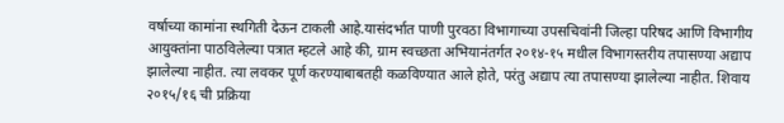वर्षाच्या कामांना स्थगिती देऊन टाकली आहे.यासंदर्भात पाणी पुरवठा विभागाच्या उपसचिवांनी जिल्हा परिषद आणि विभागीय आयुक्तांना पाठविलेल्या पत्रात म्हटले आहे की, ग्राम स्वच्छता अभियानंतर्गत २०१४-१५ मधील विभागस्तरीय तपासण्या अद्याप झालेल्या नाहीत. त्या लवकर पूर्ण करण्याबाबतही कळविण्यात आले होते, परंतु अद्याप त्या तपासण्या झालेल्या नाहीत. शिवाय २०१५/१६ ची प्रक्रिया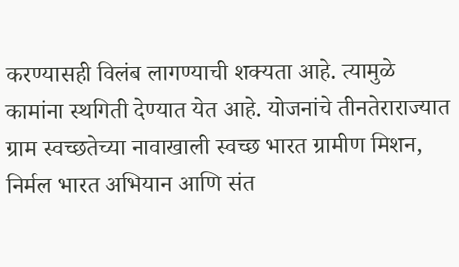करण्यासही विलंब लागण्याची शक्यता आहे. त्यामुळे कामांना स्थगिती देण्यात येत आहे. योजनांचे तीनतेराराज्यात ग्राम स्वच्छतेच्या नावाखाली स्वच्छ भारत ग्रामीण मिशन, निर्मल भारत अभियान आणि संत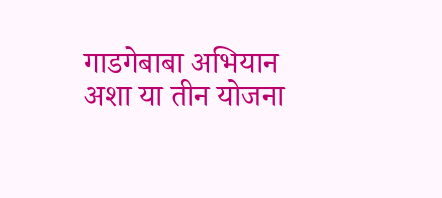गाडगेबाबा अभियान अशा या तीन योजना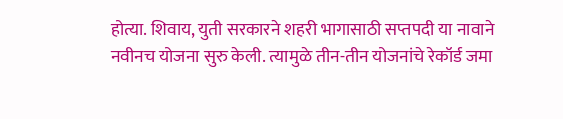होत्या. शिवाय, युती सरकारने शहरी भागासाठी सप्तपदी या नावाने नवीनच योजना सुरु केली. त्यामुळे तीन-तीन योजनांचे रेकॉर्ड जमा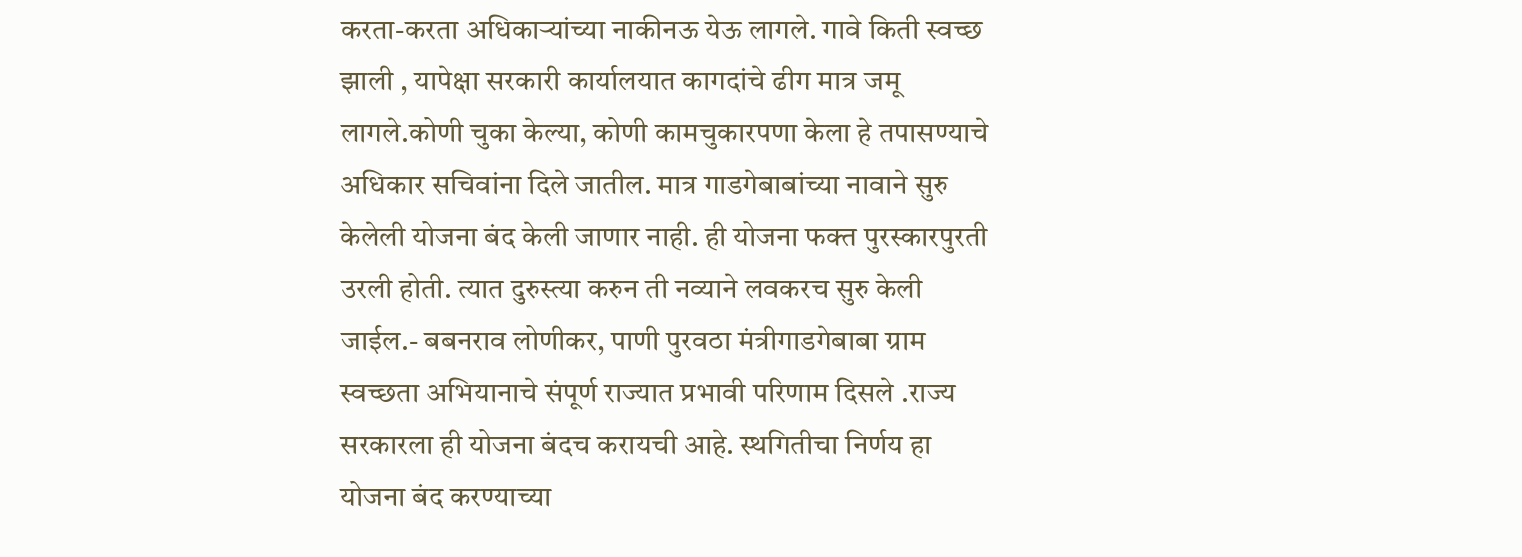करता-करता अधिकाऱ्यांच्या नाकीनऊ येऊ लागले. गावे किती स्वच्छ झाली , यापेक्षा सरकारी कार्यालयात कागदांचे ढीग मात्र जमू लागले.कोणी चुका केल्या, कोणी कामचुकारपणा केला हे तपासण्याचे अधिकार सचिवांना दिले जातील. मात्र गाडगेबाबांच्या नावाने सुरु केलेली योजना बंद केली जाणार नाही. ही योजना फक्त पुरस्कारपुरती उरली होती. त्यात दुरुस्त्या करुन ती नव्याने लवकरच सुरु केली जाईल.- बबनराव लोणीकर, पाणी पुरवठा मंत्रीगाडगेबाबा ग्राम स्वच्छता अभियानाचे संपूर्ण राज्यात प्रभावी परिणाम दिसले .राज्य सरकारला ही योजना बंदच करायची आहे. स्थगितीचा निर्णय हा योजना बंद करण्याच्या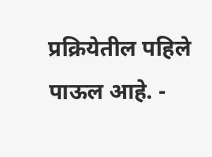प्रक्रियेतील पहिले पाऊल आहे. -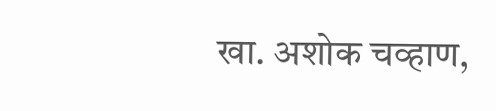खा. अशोक चव्हाण,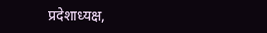प्रदेशाध्यक्ष,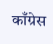काँग्रेस